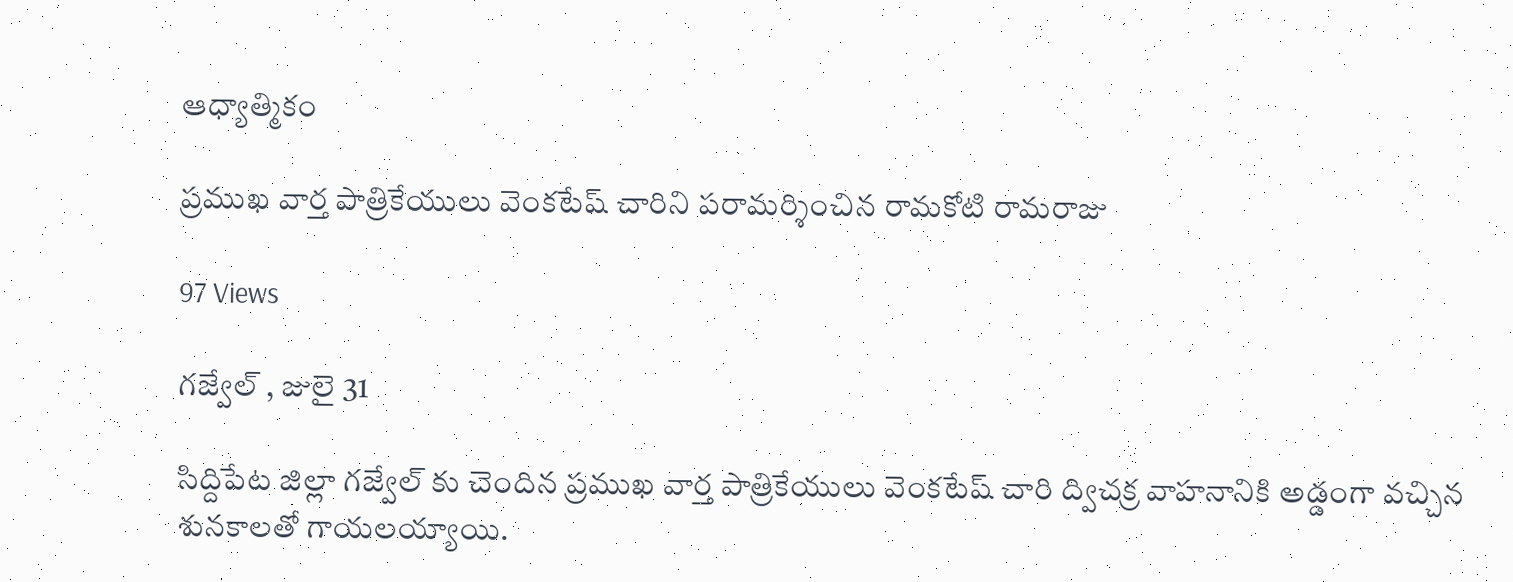ఆధ్యాత్మికం

ప్రముఖ వార్త పాత్రికేయులు వెంకటేష్ చారిని పరామర్శించిన రామకోటి రామరాజు

97 Views

గజ్వేల్ , జులై 31

సిద్దిపేట జిల్లా గజ్వేల్ కు చెందిన ప్రముఖ వార్త పాత్రికేయులు వెంకటేష్ చారి ద్విచక్ర వాహనానికి అడ్డంగా వచ్చిన శునకాలతో గాయలయ్యాయి.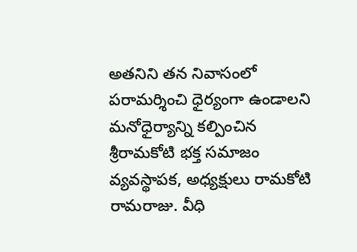అతనిని తన నివాసంలో పరామర్శించి ధైర్యంగా ఉండాలని మనోధైర్యాన్ని కల్పించిన శ్రీరామకోటి భక్త సమాజం వ్యవస్థాపక, అధ్యక్షులు రామకోటి రామరాజు. వీధి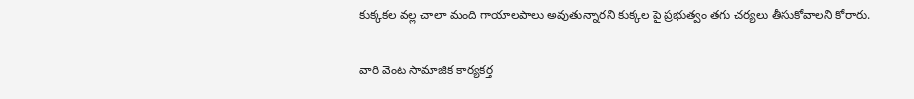కుక్కకల వల్ల చాలా మంది గాయాలపాలు అవుతున్నారని కుక్కల పై ప్రభుత్వం తగు చర్యలు తీసుకోవాలని కోరారు.

వారి వెంట సామాజిక కార్యకర్త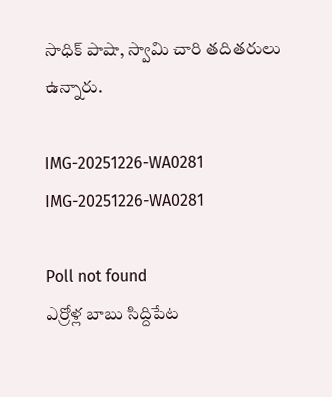సాధిక్ పాషా, స్వామి చారి తదితరులు ఉన్నారు.

IMG-20251226-WA0281
IMG-20251226-WA0281

Poll not found
ఎర్రోళ్ల బాబు సిద్దిపేట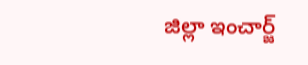జిల్లా ఇంచార్జ్